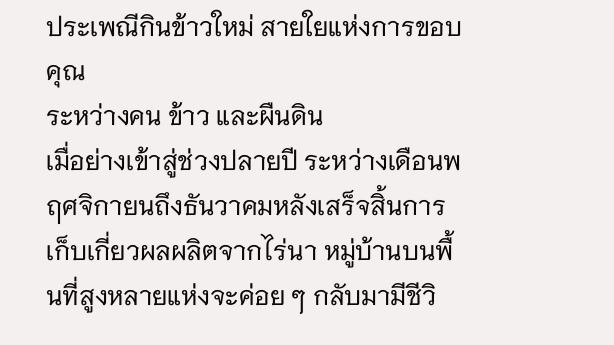ประเพณีกินข้าวใหม่ สายใยแห่งการขอบคุณ
ระหว่างคน ข้าว และผืนดิน
เมื่อย่างเข้าสู่ช่วงปลายปี ระหว่างเดือนพฤศจิกายนถึงธันวาคมหลังเสร็จสิ้นการเก็บเกี่ยวผลผลิตจากไร่นา หมู่บ้านบนพื้นที่สูงหลายแห่งจะค่อย ๆ กลับมามีชีวิ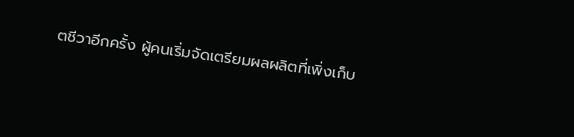ตชีวาอีกครั้ง ผู้คนเริ่มจัดเตรียมผลผลิตที่เพิ่งเก็บ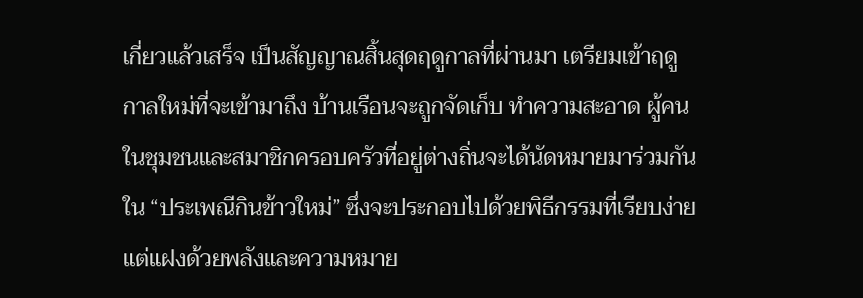เกี่ยวแล้วเสร็จ เป็นสัญญาณสิ้นสุดฤดูกาลที่ผ่านมา เตรียมเข้าฤดูกาลใหม่ที่จะเข้ามาถึง บ้านเรือนจะถูกจัดเก็บ ทำความสะอาด ผู้คนในชุมชนและสมาชิกครอบครัวที่อยู่ต่างถิ่นจะได้นัดหมายมาร่วมกันใน “ประเพณีกินข้าวใหม่” ซึ่งจะประกอบไปด้วยพิธีกรรมที่เรียบง่าย แต่แฝงด้วยพลังและความหมาย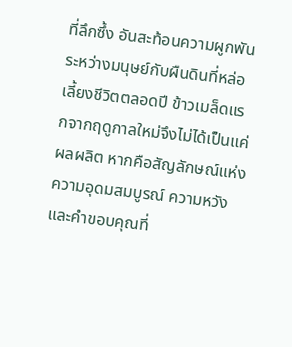ที่ลึกซึ้ง อันสะท้อนความผูกพันระหว่างมนุษย์กับผืนดินที่หล่อเลี้ยงชีวิตตลอดปี ข้าวเมล็ดแรกจากฤดูกาลใหม่จึงไม่ได้เป็นแค่ผลผลิต หากคือสัญลักษณ์แห่งความอุดมสมบูรณ์ ความหวัง และคำขอบคุณที่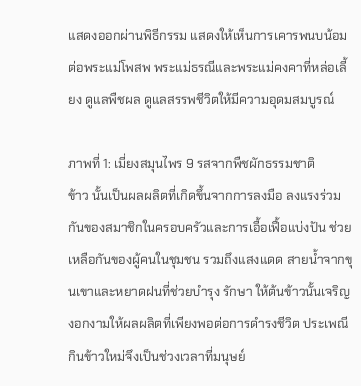แสดงออกผ่านพิธีกรรม แสดงให้เห็นการเคารพนบน้อมต่อพระแม่โพสพ พระแม่ธรณีและพระแม่คงคาที่หล่อเลี้ยง ดูแลพืชผล ดูแลสรรพชีวิตให้มีความอุดมสมบูรณ์

ภาพที่ 1: เมี่ยงสมุนไพร 9 รสจากพืชผักธรรมชาติ
ข้าว นั้นเป็นผลผลิตที่เกิดขึ้นจากการลงมือ ลงแรงร่วมกันของสมาชิกในครอบครัวและการเอื้อเฟื้อแบ่งปัน ช่วยเหลือกันของผู้คนในชุมชน รวมถึงแสงแดด สายน้ำจากขุนเขาและหยาดฝนที่ช่วยบำรุง รักษา ให้ต้นข้าวนั้นเจริญงอกงามให้ผลผลิตที่เพียงพอต่อการดำรงชีวิต ประเพณีกินข้าวใหม่จึงเป็นช่วงเวลาที่มนุษย์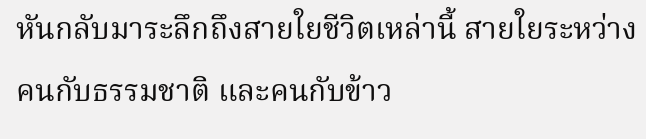หันกลับมาระลึกถึงสายใยชีวิตเหล่านี้ สายใยระหว่างคนกับธรรมชาติ และคนกับข้าว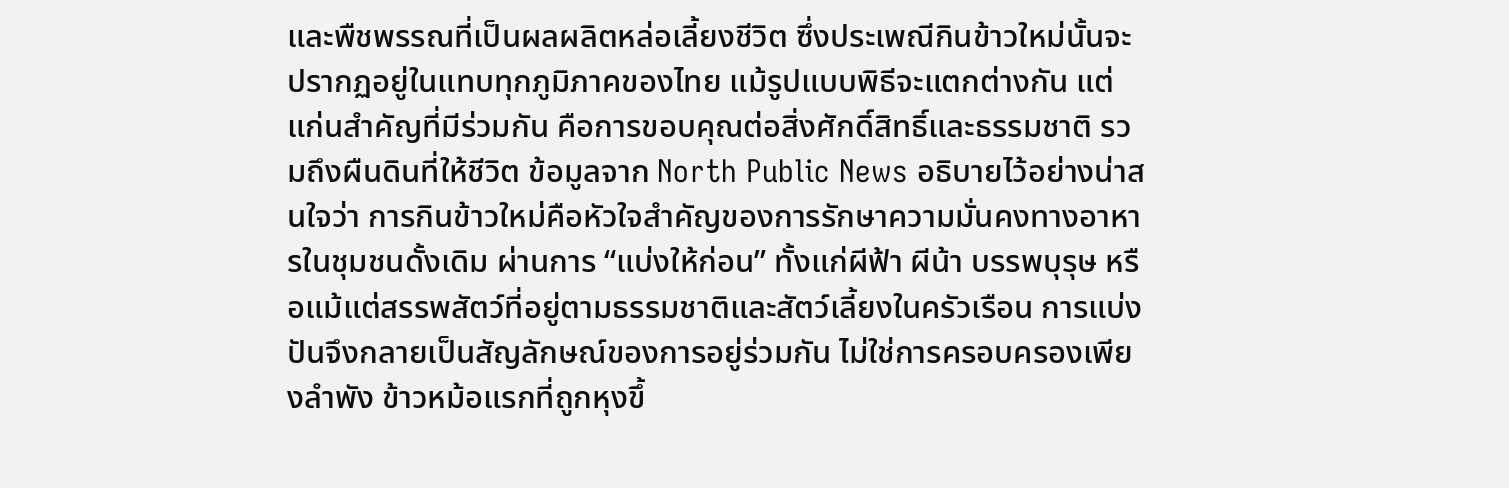และพืชพรรณที่เป็นผลผลิตหล่อเลี้ยงชีวิต ซึ่งประเพณีกินข้าวใหม่นั้นจะปรากฏอยู่ในแทบทุกภูมิภาคของไทย แม้รูปแบบพิธีจะแตกต่างกัน แต่แก่นสำคัญที่มีร่วมกัน คือการขอบคุณต่อสิ่งศักดิ์สิทธิ์และธรรมชาติ รวมถึงผืนดินที่ให้ชีวิต ข้อมูลจาก North Public News อธิบายไว้อย่างน่าสนใจว่า การกินข้าวใหม่คือหัวใจสำคัญของการรักษาความมั่นคงทางอาหารในชุมชนดั้งเดิม ผ่านการ “แบ่งให้ก่อน” ทั้งแก่ผีฟ้า ผีน้า บรรพบุรุษ หรือแม้แต่สรรพสัตว์ที่อยู่ตามธรรมชาติและสัตว์เลี้ยงในครัวเรือน การแบ่งปันจึงกลายเป็นสัญลักษณ์ของการอยู่ร่วมกัน ไม่ใช่การครอบครองเพียงลำพัง ข้าวหม้อแรกที่ถูกหุงขึ้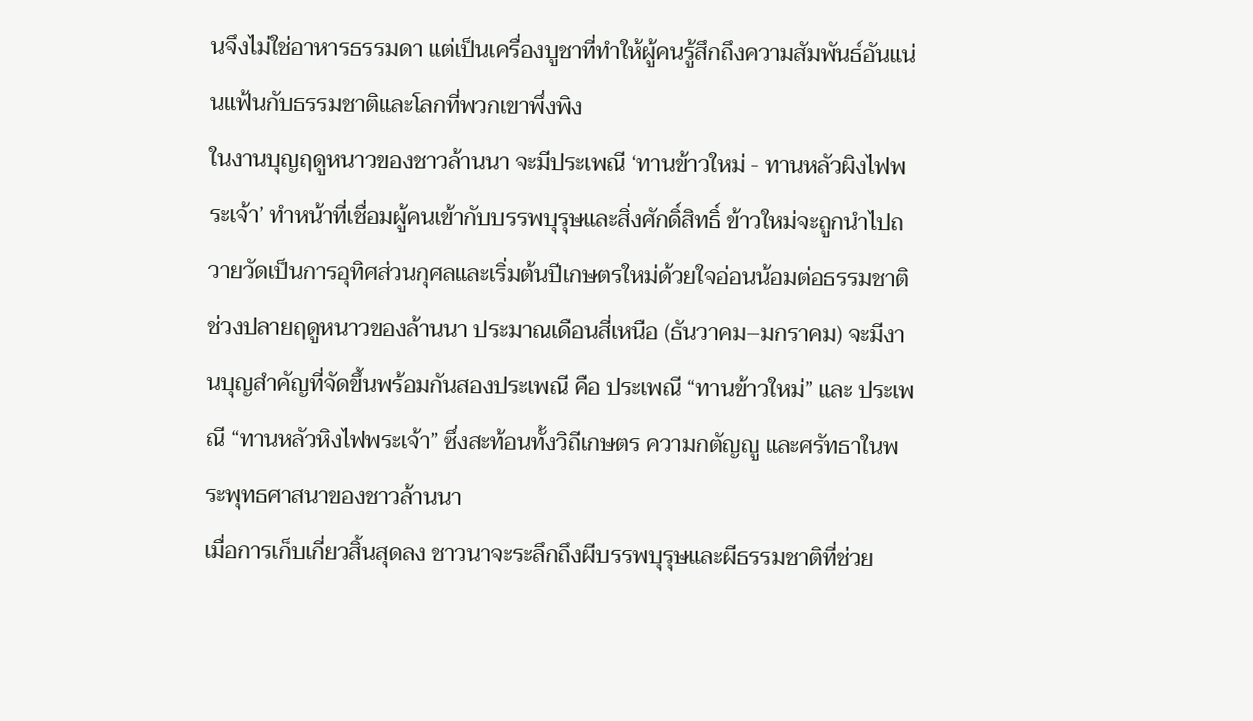นจึงไม่ใช่อาหารธรรมดา แต่เป็นเครื่องบูชาที่ทำให้ผู้คนรู้สึกถึงความสัมพันธ์อันแน่นแฟ้นกับธรรมชาติและโลกที่พวกเขาพึ่งพิง
ในงานบุญฤดูหนาวของชาวล้านนา จะมีประเพณี ‘ทานข้าวใหม่ - ทานหลัวผิงไฟพระเจ้า’ ทำหน้าที่เชื่อมผู้คนเข้ากับบรรพบุรุษและสิ่งศักดิ์สิทธิ์ ข้าวใหม่จะถูกนำไปถวายวัดเป็นการอุทิศส่วนกุศลและเริ่มต้นปีเกษตรใหม่ด้วยใจอ่อนน้อมต่อธรรมชาติ ช่วงปลายฤดูหนาวของล้านนา ประมาณเดือนสี่เหนือ (ธันวาคม–มกราคม) จะมีงานบุญสำคัญที่จัดขึ้นพร้อมกันสองประเพณี คือ ประเพณี “ทานข้าวใหม่” และ ประเพณี “ทานหลัวหิงไฟพระเจ้า” ซึ่งสะท้อนทั้งวิถีเกษตร ความกตัญญู และศรัทธาในพระพุทธศาสนาของชาวล้านนา
เมื่อการเก็บเกี่ยวสิ้นสุดลง ชาวนาจะระลึกถึงผีบรรพบุรุษและผีธรรมชาติที่ช่วย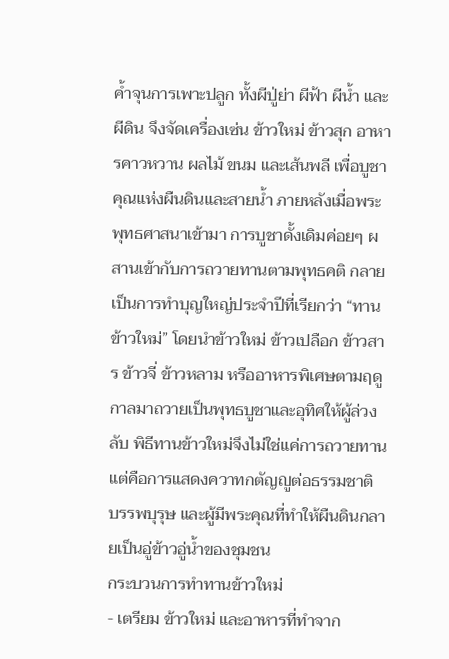ค้ำจุนการเพาะปลูก ทั้งผีปู่ย่า ผีฟ้า ผีน้ำ และผีดิน จึงจัดเครื่องเซ่น ข้าวใหม่ ข้าวสุก อาหารคาวหวาน ผลไม้ ขนม และเส้นพลี เพื่อบูชาคุณแห่งผืนดินและสายน้ำ ภายหลังเมื่อพระพุทธศาสนาเข้ามา การบูชาดั้งเดิมค่อยๆ ผสานเข้ากับการถวายทานตามพุทธคติ กลายเป็นการทำบุญใหญ่ประจำปีที่เรียกว่า “ทานข้าวใหม่” โดยนำข้าวใหม่ ข้าวเปลือก ข้าวสาร ข้าวจี่ ข้าวหลาม หรืออาหารพิเศษตามฤดูกาลมาถวายเป็นพุทธบูชาและอุทิศให้ผู้ล่วงลับ พิธีทานข้าวใหม่จึงไม่ใช่แค่การถวายทาน แต่คือการแสดงควาทกตัญญูต่อธรรมชาติ บรรพบุรุษ และผู้มีพระคุณที่ทำให้ผืนดินกลายเป็นอู่ข้าวอู่น้ำของชุมชน
กระบวนการทำทานข้าวใหม่
- เตรียม ข้าวใหม่ และอาหารที่ทำจาก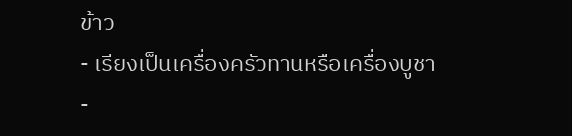ข้าว
- เรียงเป็นเครื่องครัวทานหรือเครื่องบูชา
-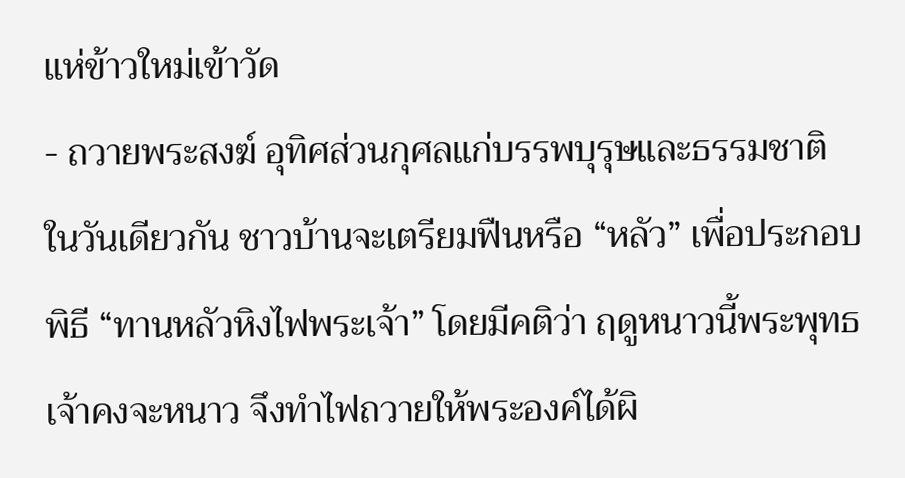แห่ข้าวใหม่เข้าวัด
- ถวายพระสงฆ์ อุทิศส่วนกุศลแก่บรรพบุรุษและธรรมชาติ
ในวันเดียวกัน ชาวบ้านจะเตรียมฟืนหรือ “หลัว” เพื่อประกอบพิธี “ทานหลัวหิงไฟพระเจ้า” โดยมีคติว่า ฤดูหนาวนี้พระพุทธเจ้าคงจะหนาว จึงทำไฟถวายให้พระองค์ได้ผิ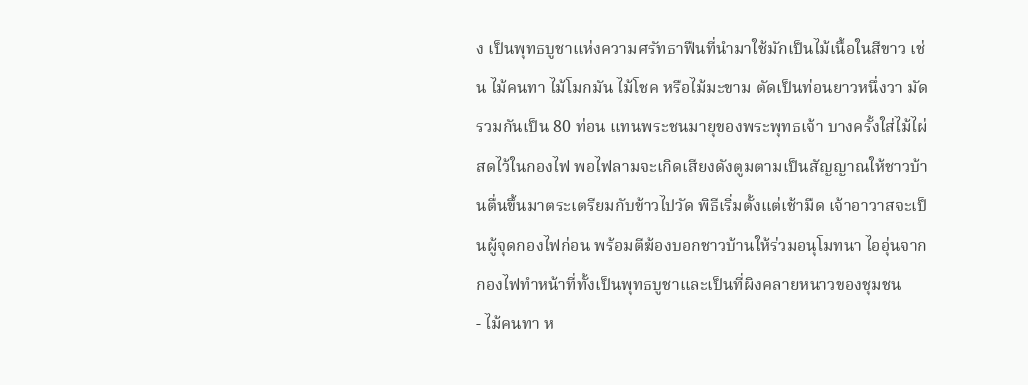ง เป็นพุทธบูชาแห่งความศรัทธาฟืนที่นำมาใช้มักเป็นไม้เนื้อในสีขาว เช่น ไม้คนทา ไม้โมกมัน ไม้โชค หรือไม้มะขาม ตัดเป็นท่อนยาวหนึ่งวา มัดรวมกันเป็น 80 ท่อน แทนพระชนมายุของพระพุทธเจ้า บางครั้งใส่ไม้ไผ่สดไว้ในกองไฟ พอไฟลามจะเกิดเสียงดังตูมตามเป็นสัญญาณให้ชาวบ้านตื่นขึ้นมาตระเตรียมกับข้าวไปวัด พิธีเริ่มตั้งแต่เช้ามืด เจ้าอาวาสจะเป็นผู้จุดกองไฟก่อน พร้อมตีฆ้องบอกชาวบ้านให้ร่วมอนุโมทนา ไออุ่นจากกองไฟทำหน้าที่ทั้งเป็นพุทธบูชาและเป็นที่ผิงคลายหนาวของชุมชน
- ไม้คนทา ห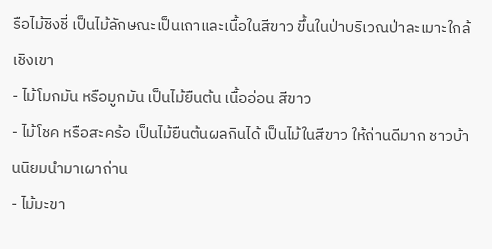รือไม้ชิงชี่ เป็นไม้ลักษณะเป็นเถาและเนื้อในสีขาว ขึ้นในป่าบริเวณป่าละเมาะใกล้เชิงเขา
- ไม้โมกมัน หรือมูกมัน เป็นไม้ยืนต้น เนื้ออ่อน สีขาว
- ไม้โชค หรือสะคร้อ เป็นไม้ยืนต้นผลกินได้ เป็นไม้ในสีขาว ให้ถ่านดีมาก ชาวบ้านนิยมนำมาเผาถ่าน
- ไม้มะขา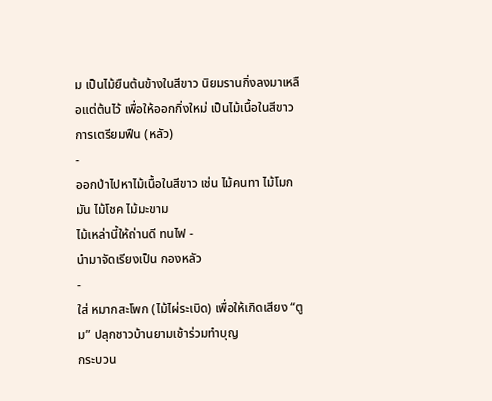ม เป็นไม้ยืนต้นข้างในสีขาว นิยมรานกิ่งลงมาเหลือแต่ต้นไว้ เพื่อให้ออกกิ่งใหม่ เป็นไม้เนื้อในสีขาว
การเตรียมฟืน (หลัว)
-
ออกป่าไปหาไม้เนื้อในสีขาว เช่น ไม้คนทา ไม้โมกมัน ไม้โชค ไม้มะขาม
ไม้เหล่านี้ให้ถ่านดี ทนไฟ -
นำมาจัดเรียงเป็น กองหลัว
-
ใส่ หมากสะโพก (ไม้ไผ่ระเบิด) เพื่อให้เกิดเสียง “ตูม” ปลุกชาวบ้านยามเช้าร่วมทำบุญ
กระบวน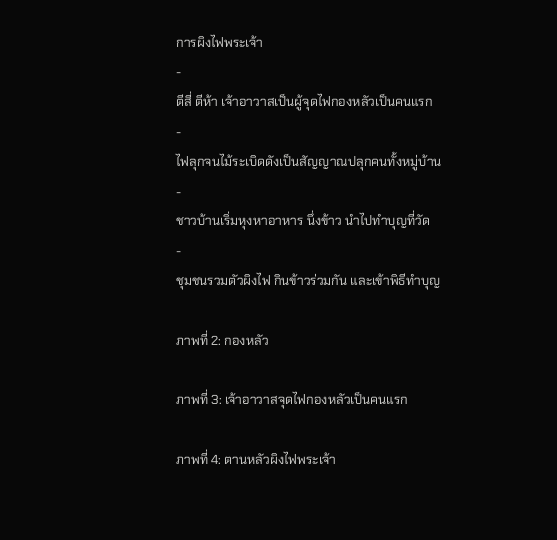การผิงไฟพระเจ้า
-
ตีสี่ ตีห้า เจ้าอาวาสเป็นผู้จุดไฟกองหลัวเป็นคนแรก
-
ไฟลุกจนไม้ระเบิดดังเป็นสัญญาณปลุกคนทั้งหมู่บ้าน
-
ชาวบ้านเริ่มหุงหาอาหาร นึ่งข้าว นำไปทำบุญที่วัด
-
ชุมชนรวมตัวผิงไฟ กินข้าวร่วมกัน และเข้าพิธีทำบุญ

ภาพที่ 2: กองหลัว

ภาพที่ 3: เจ้าอาวาสจุดไฟกองหลัวเป็นคนแรก

ภาพที่ 4: ตานหลัวผิงไฟพระเจ้า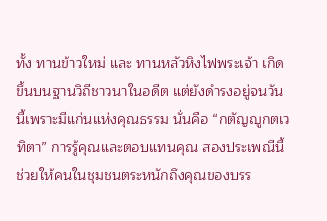ทั้ง ทานข้าวใหม่ และ ทานหลัวหิงไฟพระเจ้า เกิดขึ้นบนฐานวิถีชาวนาในอดีต แต่ยังดำรงอยู่จนวันนี้เพราะมีแก่นแห่งคุณธรรม นั่นคือ “กตัญญูกตเวทิตา” การรู้คุณและตอบแทนคุณ สองประเพณีนี้ช่วยให้คนในชุมชนตระหนักถึงคุณของบรร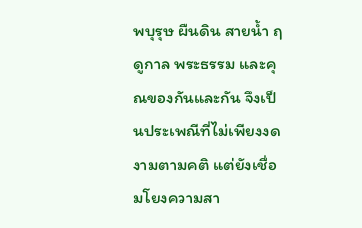พบุรุษ ผืนดิน สายน้ำ ฤดูกาล พระธรรม และคุณของกันและกัน จึงเป็นประเพณีที่ไม่เพียงงดงามตามคติ แต่ยังเชื่อมโยงความสา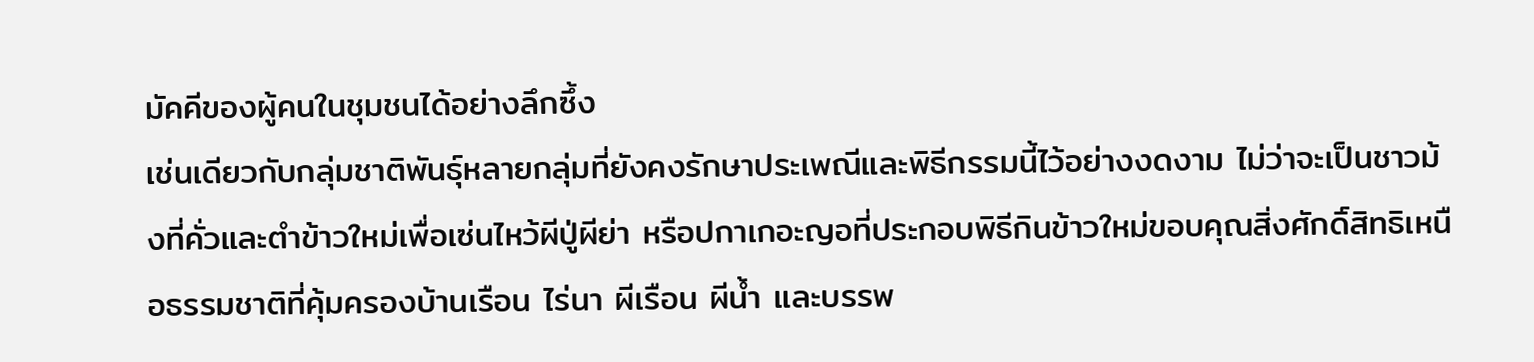มัคคีของผู้คนในชุมชนได้อย่างลึกซึ้ง
เช่นเดียวกับกลุ่มชาติพันธุ์หลายกลุ่มที่ยังคงรักษาประเพณีและพิธีกรรมนี้ไว้อย่างงดงาม ไม่ว่าจะเป็นชาวม้งที่คั่วและตำข้าวใหม่เพื่อเซ่นไหว้ผีปู่ผีย่า หรือปกาเกอะญอที่ประกอบพิธีกินข้าวใหม่ขอบคุณสิ่งศักดิ์สิทธิเหนือธรรมชาติที่คุ้มครองบ้านเรือน ไร่นา ผีเรือน ผีน้ำ และบรรพ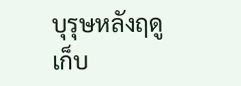บุรุษหลังฤดูเก็บ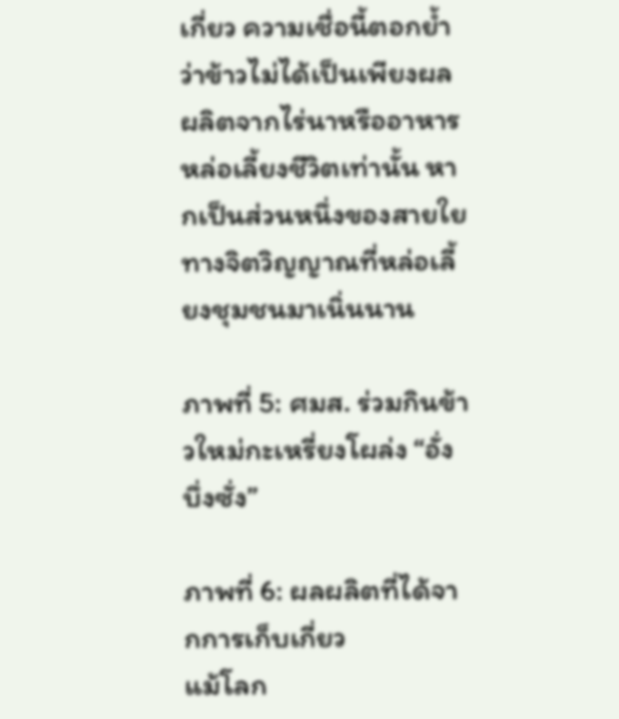เกี่ยว ความเชื่อนี้ตอกย้ำว่าข้าวไม่ได้เป็นเพียงผลผลิตจากไร่นาหรืออาหารหล่อเลี้ยงชีวิตเท่านั้น หากเป็นส่วนหนึ่งของสายใยทางจิตวิญญาณที่หล่อเลี้ยงชุมชนมาเนิ่นนาน

ภาพที่ 5: ศมส. ร่วมกินข้าวใหม่กะเหรี่ยงโผล่ง “อั่งบึ่งซั่ง”

ภาพที่ 6: ผลผลิตที่ได้จากการเก็บเกี่ยว
แม้โลก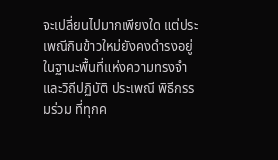จะเปลี่ยนไปมากเพียงใด แต่ประเพณีกินข้าวใหม่ยังคงดำรงอยู่ในฐานะพื้นที่แห่งความทรงจำและวิถีปฏิบัติ ประเพณี พิธีกรรมร่วม ที่ทุกค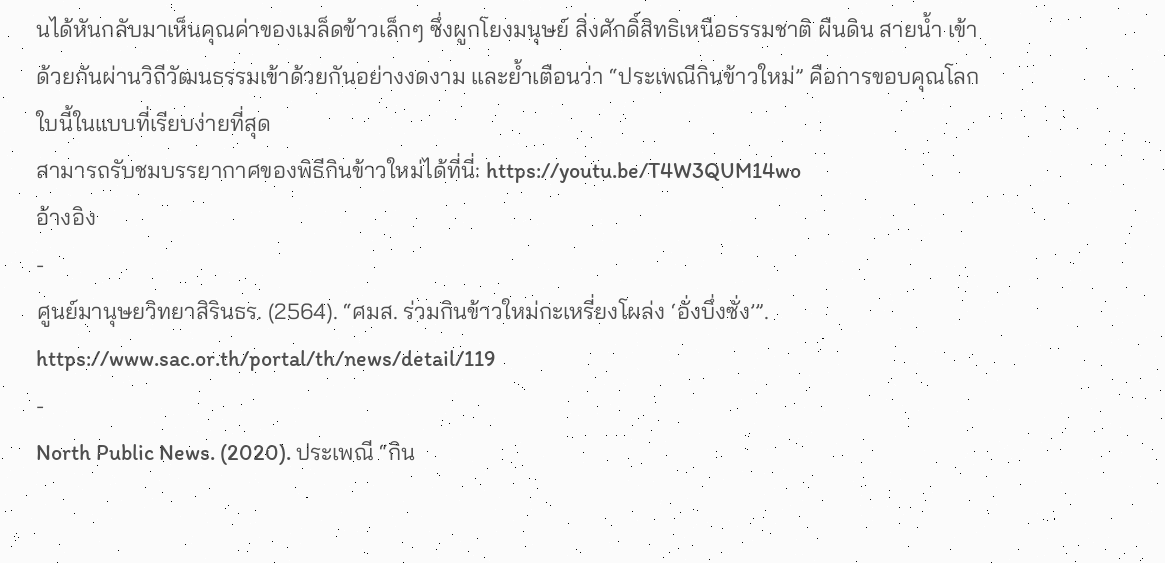นได้หันกลับมาเห็นคุณค่าของเมล็ดข้าวเล็กๆ ซึ่งผูกโยงมนุษย์ สิ่งศักดิ์สิทธิเหนือธรรมชาติ ผืนดิน สายน้ำ เข้าด้วยกันผ่านวิถีวัฒนธรรมเข้าด้วยกันอย่างงดงาม และย้ำเตือนว่า “ประเพณีกินข้าวใหม่” คือการขอบคุณโลกใบนี้ในแบบที่เรียบง่ายที่สุด
สามารถรับชมบรรยากาศของพิธีกินข้าวใหม่ได้ที่นี่: https://youtu.be/T4W3QUM14wo
อ้างอิง
-
ศูนย์มานุษยวิทยาสิรินธร. (2564). “ศมส. ร่วมกินข้าวใหม่กะเหรี่ยงโผล่ง ‘อั่งบึ่งซั่ง’”. https://www.sac.or.th/portal/th/news/detail/119
-
North Public News. (2020). ประเพณี “กิน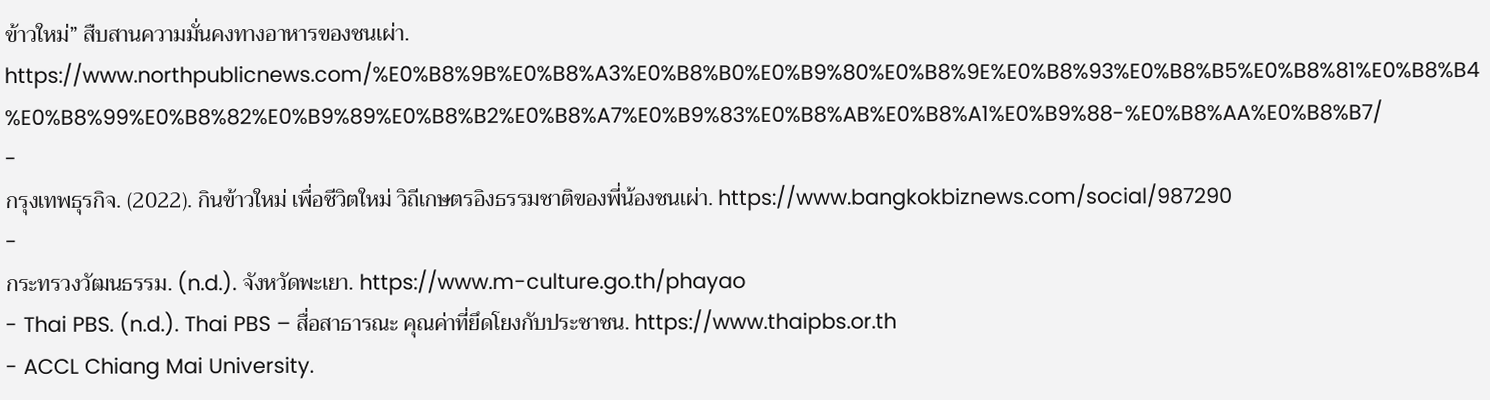ข้าวใหม่” สืบสานความมั่นคงทางอาหารของชนเผ่า. https://www.northpublicnews.com/%E0%B8%9B%E0%B8%A3%E0%B8%B0%E0%B9%80%E0%B8%9E%E0%B8%93%E0%B8%B5%E0%B8%81%E0%B8%B4%E0%B8%99%E0%B8%82%E0%B9%89%E0%B8%B2%E0%B8%A7%E0%B9%83%E0%B8%AB%E0%B8%A1%E0%B9%88-%E0%B8%AA%E0%B8%B7/
-
กรุงเทพธุรกิจ. (2022). กินข้าวใหม่ เพื่อชีวิตใหม่ วิถีเกษตรอิงธรรมชาติของพี่น้องชนเผ่า. https://www.bangkokbiznews.com/social/987290
-
กระทรวงวัฒนธรรม. (n.d.). จังหวัดพะเยา. https://www.m-culture.go.th/phayao
- Thai PBS. (n.d.). Thai PBS – สื่อสาธารณะ คุณค่าที่ยึดโยงกับประชาชน. https://www.thaipbs.or.th
- ACCL Chiang Mai University.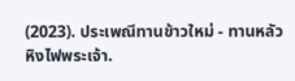(2023). ประเพณีทานข้าวใหม่ - ทานหลัวหิงไฟพระเจ้า.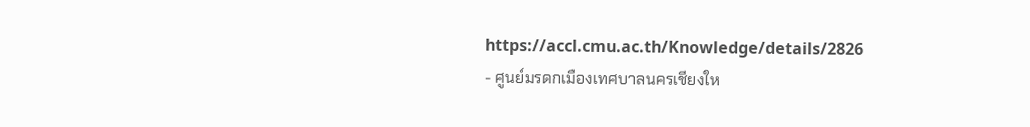https://accl.cmu.ac.th/Knowledge/details/2826
- ศูนย์มรดกเมืองเทศบาลนครเชียงให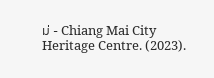ม่ - Chiang Mai City Heritage Centre. (2023).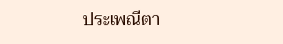ประเพณีตา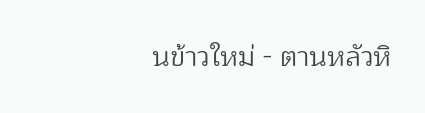นข้าวใหม่ - ตานหลัวหิ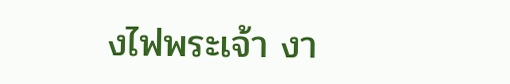งไฟพระเจ้า งา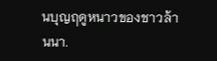นบุญฤดูหนาวของชาวล้านนา.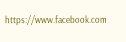https://www.facebook.com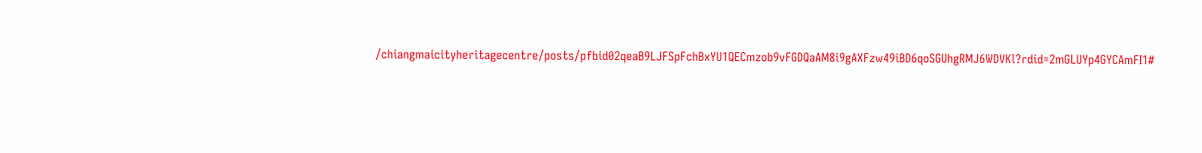/chiangmaicityheritagecentre/posts/pfbid02qeaB9LJFSpFchBxYU1QECmzob9vFGDQaAM8i9gAXFzw49iBD6qoSGUhgRMJ6WDVKl?rdid=2mGLUYp4GYCAmFI1#